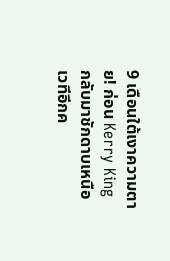9 เดือนใต้เงาความตาย! ก่อน Kerry King กลับมาชักดาบเหนือเวทีอีกค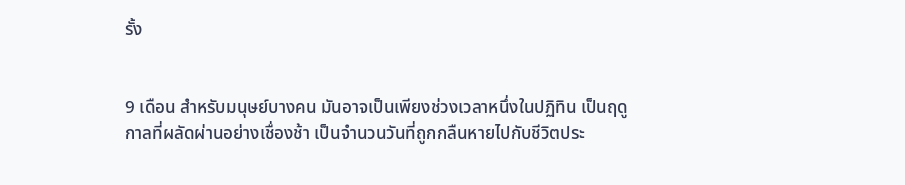รั้ง


9 เดือน สำหรับมนุษย์บางคน มันอาจเป็นเพียงช่วงเวลาหนึ่งในปฏิทิน เป็นฤดูกาลที่ผลัดผ่านอย่างเชื่องช้า เป็นจำนวนวันที่ถูกกลืนหายไปกับชีวิตประ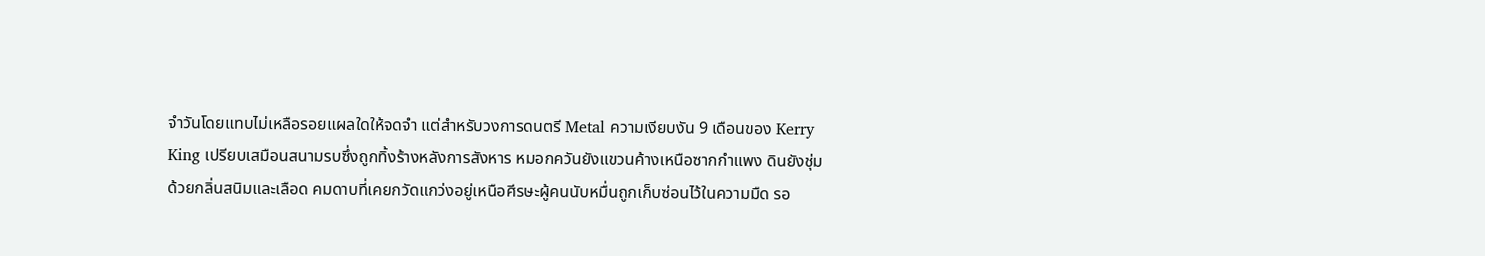จำวันโดยแทบไม่เหลือรอยแผลใดให้จดจำ แต่สำหรับวงการดนตรี Metal ความเงียบงัน 9 เดือนของ Kerry King เปรียบเสมือนสนามรบซึ่งถูกทิ้งร้างหลังการสังหาร หมอกควันยังแขวนค้างเหนือซากกำแพง ดินยังชุ่มด้วยกลิ่นสนิมและเลือด คมดาบที่เคยกวัดแกว่งอยู่เหนือศีรษะผู้คนนับหมื่นถูกเก็บซ่อนไว้ในความมืด รอ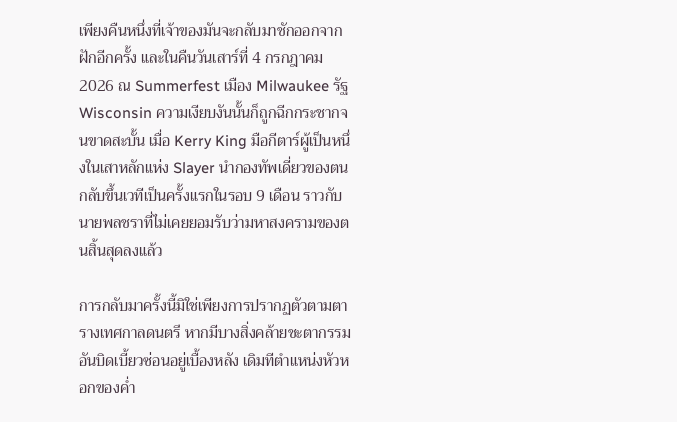เพียงคืนหนึ่งที่เจ้าของมันจะกลับมาชักออกจากฝักอีกครั้ง และในคืนวันเสาร์ที่ 4 กรกฎาคม 2026 ณ Summerfest เมือง Milwaukee รัฐ Wisconsin ความเงียบงันนั้นก็ถูกฉีกกระชากจนขาดสะบั้น เมื่อ Kerry King มือกีตาร์ผู้เป็นหนึ่งในเสาหลักแห่ง Slayer นำกองทัพเดี่ยวของตนกลับขึ้นเวทีเป็นครั้งแรกในรอบ 9 เดือน ราวกับนายพลชราที่ไม่เคยยอมรับว่ามหาสงครามของตนสิ้นสุดลงแล้ว

การกลับมาครั้งนี้มิใช่เพียงการปรากฏตัวตามตารางเทศกาลดนตรี หากมีบางสิ่งคล้ายชะตากรรมอันบิดเบี้ยวซ่อนอยู่เบื้องหลัง เดิมทีตำแหน่งหัวหอกของค่ำ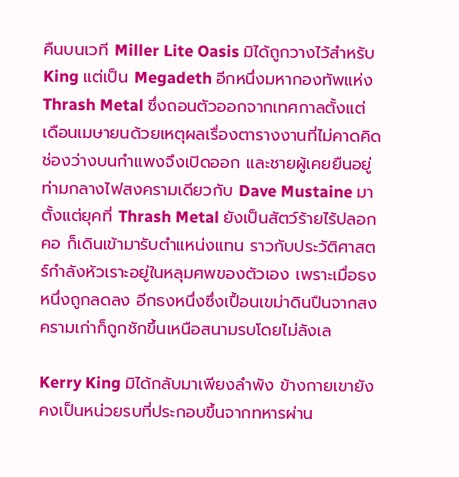คืนบนเวที Miller Lite Oasis มิได้ถูกวางไว้สำหรับ King แต่เป็น Megadeth อีกหนึ่งมหากองทัพแห่ง Thrash Metal ซึ่งถอนตัวออกจากเทศกาลตั้งแต่เดือนเมษายนด้วยเหตุผลเรื่องตารางงานที่ไม่คาดคิด ช่องว่างบนกำแพงจึงเปิดออก และชายผู้เคยยืนอยู่ท่ามกลางไฟสงครามเดียวกับ Dave Mustaine มาตั้งแต่ยุคที่ Thrash Metal ยังเป็นสัตว์ร้ายไร้ปลอกคอ ก็เดินเข้ามารับตำแหน่งแทน ราวกับประวัติศาสตร์กำลังหัวเราะอยู่ในหลุมศพของตัวเอง เพราะเมื่อธงหนึ่งถูกลดลง อีกธงหนึ่งซึ่งเปื้อนเขม่าดินปืนจากสงครามเก่าก็ถูกชักขึ้นเหนือสนามรบโดยไม่ลังเล

Kerry King มิได้กลับมาเพียงลำพัง ข้างกายเขายังคงเป็นหน่วยรบที่ประกอบขึ้นจากทหารผ่าน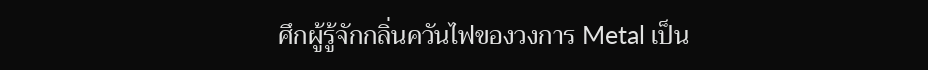ศึกผู้รู้จักกลิ่นควันไฟของวงการ Metal เป็น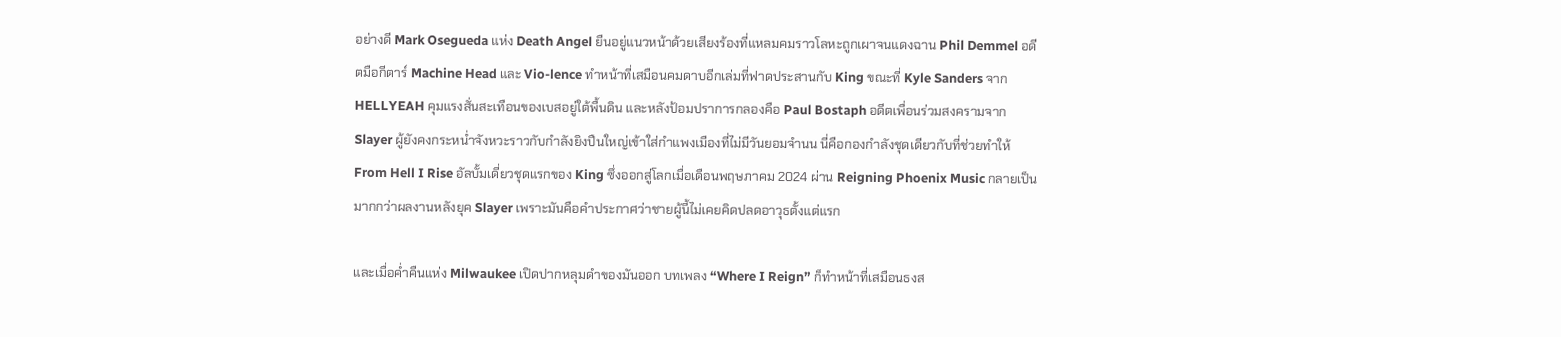อย่างดี Mark Osegueda แห่ง Death Angel ยืนอยู่แนวหน้าด้วยเสียงร้องที่แหลมคมราวโลหะถูกเผาจนแดงฉาน Phil Demmel อดีตมือกีตาร์ Machine Head และ Vio-lence ทำหน้าที่เสมือนคมดาบอีกเล่มที่ฟาดประสานกับ King ขณะที่ Kyle Sanders จาก HELLYEAH คุมแรงสั่นสะเทือนของเบสอยู่ใต้พื้นดิน และหลังป้อมปราการกลองคือ Paul Bostaph อดีตเพื่อนร่วมสงครามจาก Slayer ผู้ยังคงกระหน่ำจังหวะราวกับกำลังยิงปืนใหญ่เข้าใส่กำแพงเมืองที่ไม่มีวันยอมจำนน นี่คือกองกำลังชุดเดียวกับที่ช่วยทำให้ From Hell I Rise อัลบั้มเดี่ยวชุดแรกของ King ซึ่งออกสู่โลกเมื่อเดือนพฤษภาคม 2024 ผ่าน Reigning Phoenix Music กลายเป็นมากกว่าผลงานหลังยุค Slayer เพราะมันคือคำประกาศว่าชายผู้นี้ไม่เคยคิดปลดอาวุธตั้งแต่แรก

และเมื่อค่ำคืนแห่ง Milwaukee เปิดปากหลุมดำของมันออก บทเพลง “Where I Reign” ก็ทำหน้าที่เสมือนธงส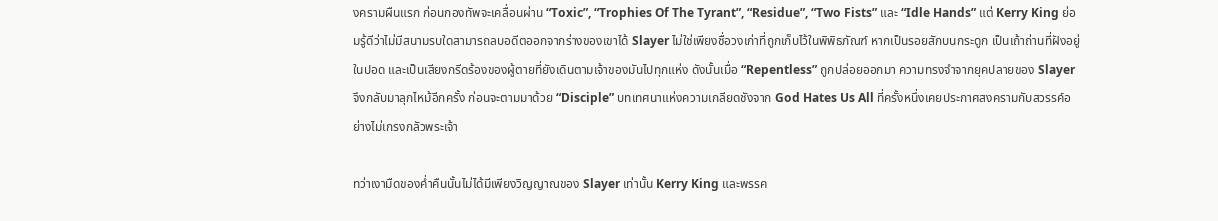งครามผืนแรก ก่อนกองทัพจะเคลื่อนผ่าน “Toxic”, “Trophies Of The Tyrant”, “Residue”, “Two Fists” และ “Idle Hands” แต่ Kerry King ย่อมรู้ดีว่าไม่มีสนามรบใดสามารถลบอดีตออกจากร่างของเขาได้ Slayer ไม่ใช่เพียงชื่อวงเก่าที่ถูกเก็บไว้ในพิพิธภัณฑ์ หากเป็นรอยสักบนกระดูก เป็นเถ้าถ่านที่ฝังอยู่ในปอด และเป็นเสียงกรีดร้องของผู้ตายที่ยังเดินตามเจ้าของมันไปทุกแห่ง ดังนั้นเมื่อ “Repentless” ถูกปล่อยออกมา ความทรงจำจากยุคปลายของ Slayer จึงกลับมาลุกไหม้อีกครั้ง ก่อนจะตามมาด้วย “Disciple” บทเทศนาแห่งความเกลียดชังจาก God Hates Us All ที่ครั้งหนึ่งเคยประกาศสงครามกับสวรรค์อย่างไม่เกรงกลัวพระเจ้า

ทว่าเงามืดของค่ำคืนนั้นไม่ได้มีเพียงวิญญาณของ Slayer เท่านั้น Kerry King และพรรค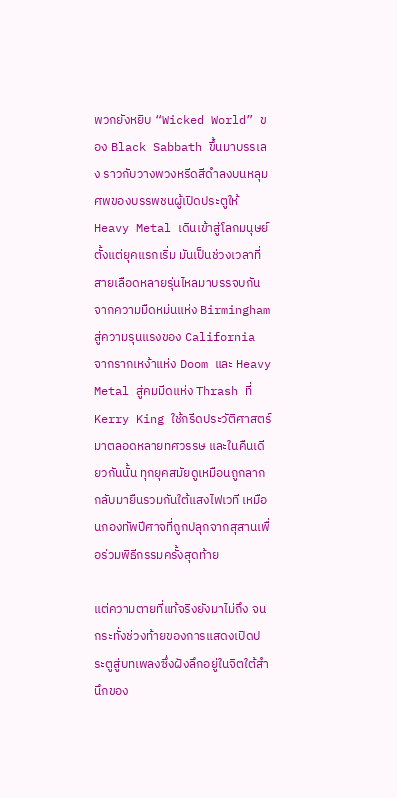พวกยังหยิบ “Wicked World” ของ Black Sabbath ขึ้นมาบรรเลง ราวกับวางพวงหรีดสีดำลงบนหลุมศพของบรรพชนผู้เปิดประตูให้ Heavy Metal เดินเข้าสู่โลกมนุษย์ตั้งแต่ยุคแรกเริ่ม มันเป็นช่วงเวลาที่สายเลือดหลายรุ่นไหลมาบรรจบกัน จากความมืดหม่นแห่ง Birmingham สู่ความรุนแรงของ California จากรากเหง้าแห่ง Doom และ Heavy Metal สู่คมมีดแห่ง Thrash ที่ Kerry King ใช้กรีดประวัติศาสตร์มาตลอดหลายทศวรรษ และในคืนเดียวกันนั้น ทุกยุคสมัยดูเหมือนถูกลากกลับมายืนรวมกันใต้แสงไฟเวที เหมือนกองทัพปีศาจที่ถูกปลุกจากสุสานเพื่อร่วมพิธีกรรมครั้งสุดท้าย

แต่ความตายที่แท้จริงยังมาไม่ถึง จนกระทั่งช่วงท้ายของการแสดงเปิดประตูสู่บทเพลงซึ่งฝังลึกอยู่ในจิตใต้สำนึกของ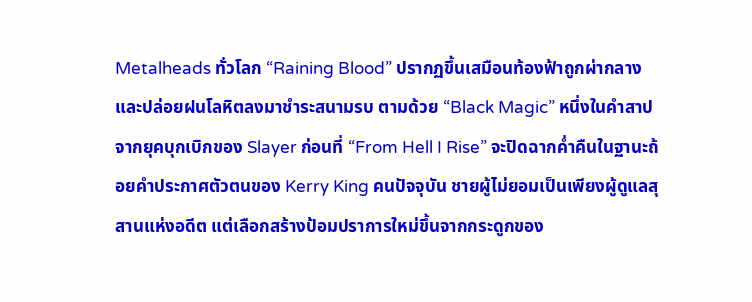Metalheads ทั่วโลก “Raining Blood” ปรากฏขึ้นเสมือนท้องฟ้าถูกผ่ากลางและปล่อยฝนโลหิตลงมาชำระสนามรบ ตามด้วย “Black Magic” หนึ่งในคำสาปจากยุคบุกเบิกของ Slayer ก่อนที่ “From Hell I Rise” จะปิดฉากค่ำคืนในฐานะถ้อยคำประกาศตัวตนของ Kerry King คนปัจจุบัน ชายผู้ไม่ยอมเป็นเพียงผู้ดูแลสุสานแห่งอดีต แต่เลือกสร้างป้อมปราการใหม่ขึ้นจากกระดูกของ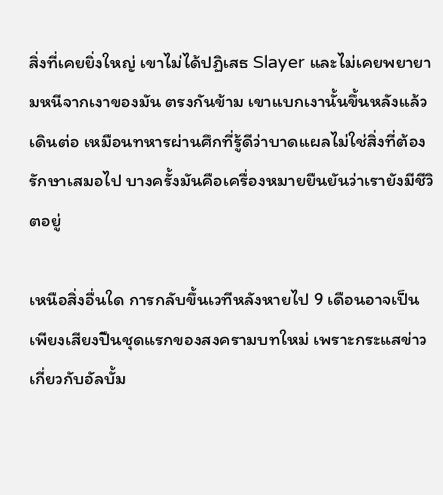สิ่งที่เคยยิ่งใหญ่ เขาไม่ได้ปฏิเสธ Slayer และไม่เคยพยายามหนีจากเงาของมัน ตรงกันข้าม เขาแบกเงานั้นขึ้นหลังแล้วเดินต่อ เหมือนทหารผ่านศึกที่รู้ดีว่าบาดแผลไม่ใช่สิ่งที่ต้องรักษาเสมอไป บางครั้งมันคือเครื่องหมายยืนยันว่าเรายังมีชีวิตอยู่

เหนือสิ่งอื่นใด การกลับขึ้นเวทีหลังหายไป 9 เดือนอาจเป็นเพียงเสียงปืนชุดแรกของสงครามบทใหม่ เพราะกระแสข่าวเกี่ยวกับอัลบั้ม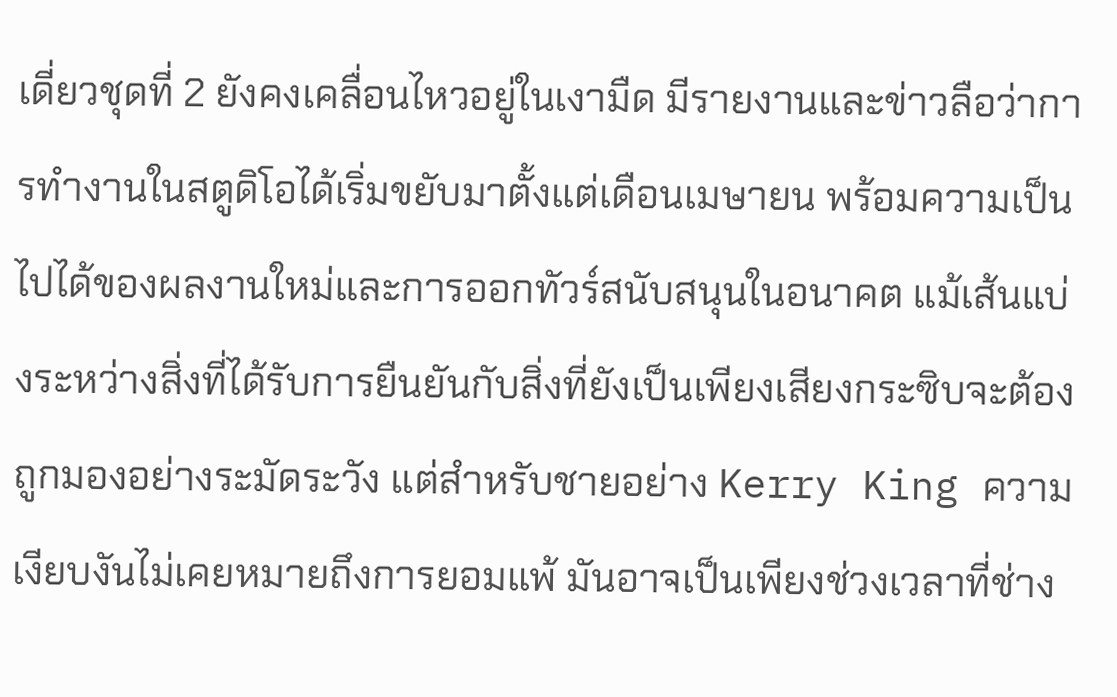เดี่ยวชุดที่ 2 ยังคงเคลื่อนไหวอยู่ในเงามืด มีรายงานและข่าวลือว่าการทำงานในสตูดิโอได้เริ่มขยับมาตั้งแต่เดือนเมษายน พร้อมความเป็นไปได้ของผลงานใหม่และการออกทัวร์สนับสนุนในอนาคต แม้เส้นแบ่งระหว่างสิ่งที่ได้รับการยืนยันกับสิ่งที่ยังเป็นเพียงเสียงกระซิบจะต้องถูกมองอย่างระมัดระวัง แต่สำหรับชายอย่าง Kerry King ความเงียบงันไม่เคยหมายถึงการยอมแพ้ มันอาจเป็นเพียงช่วงเวลาที่ช่าง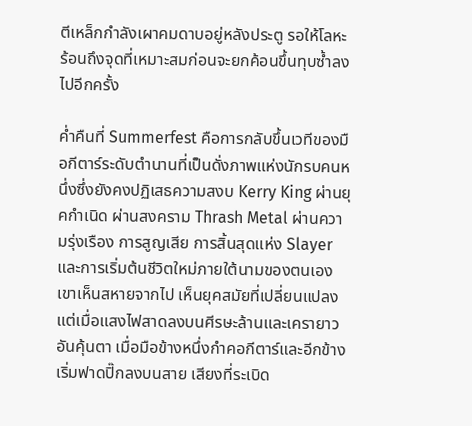ตีเหล็กกำลังเผาคมดาบอยู่หลังประตู รอให้โลหะร้อนถึงจุดที่เหมาะสมก่อนจะยกค้อนขึ้นทุบซ้ำลงไปอีกครั้ง

ค่ำคืนที่ Summerfest คือการกลับขึ้นเวทีของมือกีตาร์ระดับตำนานที่เป็นดั่งภาพแห่งนักรบคนหนึ่งซึ่งยังคงปฏิเสธความสงบ Kerry King ผ่านยุคกำเนิด ผ่านสงคราม Thrash Metal ผ่านความรุ่งเรือง การสูญเสีย การสิ้นสุดแห่ง Slayer และการเริ่มต้นชีวิตใหม่ภายใต้นามของตนเอง เขาเห็นสหายจากไป เห็นยุคสมัยที่เปลี่ยนแปลง แต่เมื่อแสงไฟสาดลงบนศีรษะล้านและเครายาวอันคุ้นตา เมื่อมือข้างหนึ่งกำคอกีตาร์และอีกข้างเริ่มฟาดปิ๊กลงบนสาย เสียงที่ระเบิด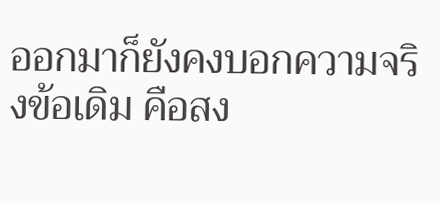ออกมาก็ยังคงบอกความจริงข้อเดิม คือสง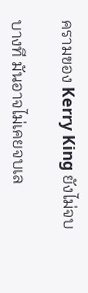ครามของ Kerry King ยังไม่จบ

บางที มันอาจไม่เคยจบเล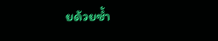ยด้วยซ้ำ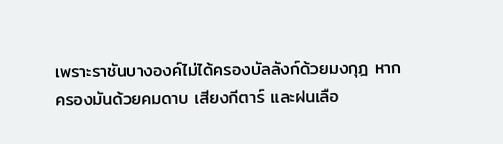เพราะราชันบางองค์ไม่ได้ครองบัลลังก์ด้วยมงกุฎ หากครองมันด้วยคมดาบ เสียงกีตาร์ และฝนเลือ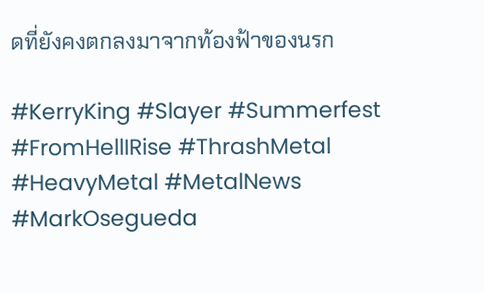ดที่ยังคงตกลงมาจากท้องฟ้าของนรก

#KerryKing #Slayer #Summerfest #FromHellIRise #ThrashMetal #HeavyMetal #MetalNews #MarkOsegueda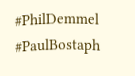#PhilDemmel #PaulBostaph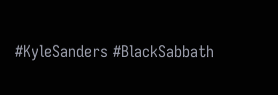#KyleSanders #BlackSabbath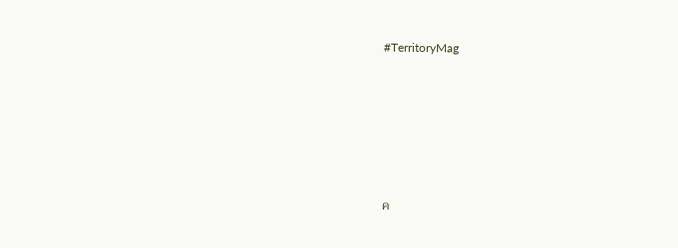#TerritoryMag










ค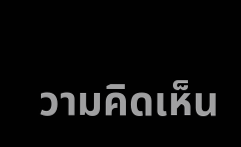วามคิดเห็น